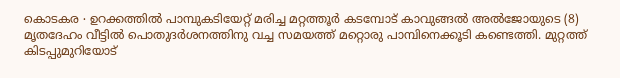കൊടകര ∙ ഉറക്കത്തിൽ പാമ്പുകടിയേറ്റ് മരിച്ച മറ്റത്തൂർ കടമ്പോട് കാവുങ്ങൽ അൽജോയുടെ (8) മൃതദേഹം വീട്ടിൽ പൊതുദർശനത്തിനു വച്ച സമയത്ത് മറ്റൊരു പാമ്പിനെക്കൂടി കണ്ടെത്തി. മുറ്റത്ത് കിടപ്പുമുറിയോട്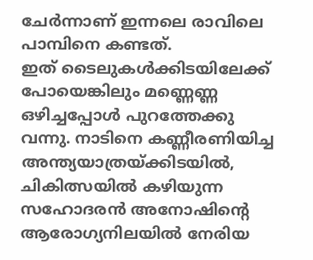ചേർന്നാണ് ഇന്നലെ രാവിലെ പാമ്പിനെ കണ്ടത്.
ഇത് ടൈലുകൾക്കിടയിലേക്ക് പോയെങ്കിലും മണ്ണെണ്ണ ഒഴിച്ചപ്പോൾ പുറത്തേക്കു വന്നു. നാടിനെ കണ്ണീരണിയിച്ച അന്ത്യയാത്രയ്ക്കിടയിൽ, ചികിത്സയിൽ കഴിയുന്ന സഹോദരൻ അനോഷിന്റെ ആരോഗ്യനിലയിൽ നേരിയ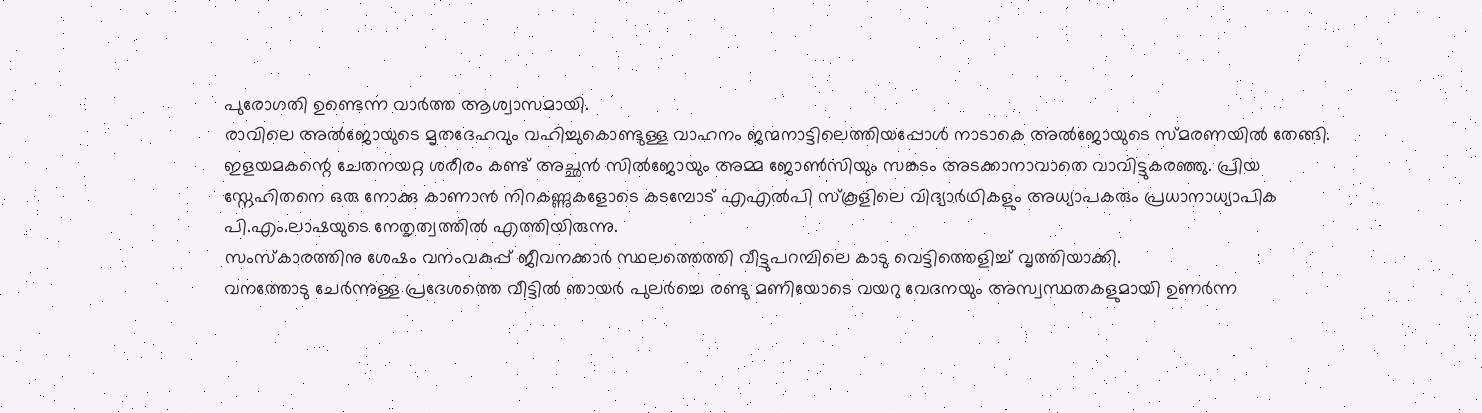പുരോഗതി ഉണ്ടെന്ന വാർത്ത ആശ്വാസമായി.
രാവിലെ അൽജോയുടെ മൃതദേഹവും വഹിച്ചുകൊണ്ടുള്ള വാഹനം ജന്മനാട്ടിലെത്തിയപ്പോൾ നാടാകെ അൽജോയുടെ സ്മരണയിൽ തേങ്ങി.
ഇളയമകന്റെ ചേതനയറ്റ ശരീരം കണ്ട് അച്ഛൻ സിൽജോയും അമ്മ ജോൺസിയും സങ്കടം അടക്കാനാവാതെ വാവിട്ടുകരഞ്ഞു. പ്രിയ സ്നേഹിതനെ ഒരു നോക്കു കാണാൻ നിറകണ്ണുകളോടെ കടമ്പോട് എഎൽപി സ്കൂളിലെ വിദ്യാർഥികളും അധ്യാപകരും പ്രധാനാധ്യാപിക പി.എം.ലാഷയുടെ നേതൃത്വത്തിൽ എത്തിയിരുന്നു.
സംസ്കാരത്തിനു ശേഷം വനംവകുപ്പ് ജീവനക്കാർ സ്ഥലത്തെത്തി വീട്ടുപറമ്പിലെ കാടു വെട്ടിത്തെളിച്ച് വൃത്തിയാക്കി.
വനത്തോടു ചേർന്നുള്ള പ്രദേശത്തെ വീട്ടിൽ ഞായർ പുലർച്ചെ രണ്ടു മണിയോടെ വയറു വേദനയും അസ്വസ്ഥതകളുമായി ഉണർന്ന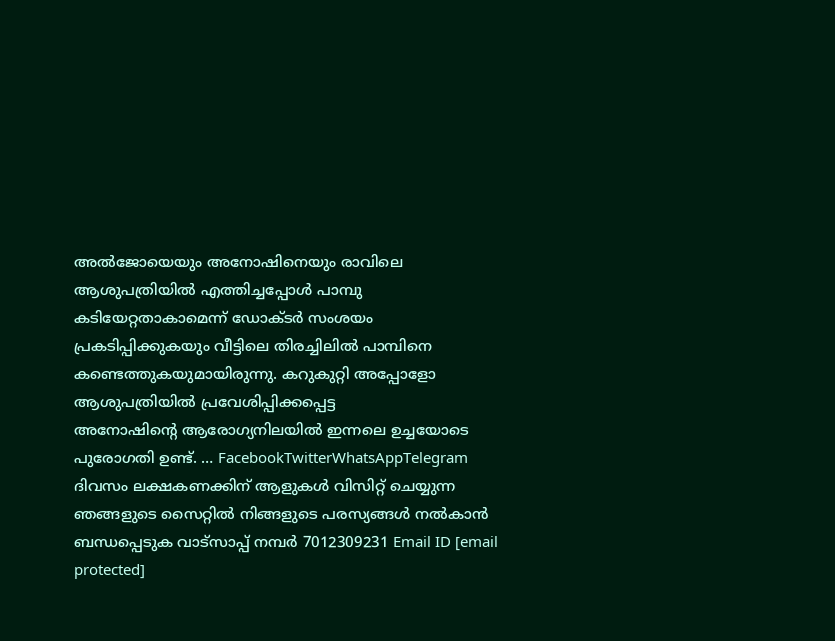അൽജോയെയും അനോഷിനെയും രാവിലെ ആശുപത്രിയിൽ എത്തിച്ചപ്പോൾ പാമ്പു കടിയേറ്റതാകാമെന്ന് ഡോക്ടർ സംശയം പ്രകടിപ്പിക്കുകയും വീട്ടിലെ തിരച്ചിലിൽ പാമ്പിനെ കണ്ടെത്തുകയുമായിരുന്നു. കറുകുറ്റി അപ്പോളോ ആശുപത്രിയിൽ പ്രവേശിപ്പിക്കപ്പെട്ട
അനോഷിന്റെ ആരോഗ്യനിലയിൽ ഇന്നലെ ഉച്ചയോടെ പുരോഗതി ഉണ്ട്. … FacebookTwitterWhatsAppTelegram
ദിവസം ലക്ഷകണക്കിന് ആളുകൾ വിസിറ്റ് ചെയ്യുന്ന ഞങ്ങളുടെ സൈറ്റിൽ നിങ്ങളുടെ പരസ്യങ്ങൾ നൽകാൻ ബന്ധപ്പെടുക വാട്സാപ്പ് നമ്പർ 7012309231 Email ID [email protected]